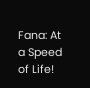Fana: At a Speed of Life!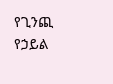የጊንጪ የኃይል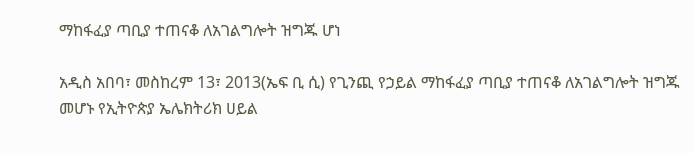ማከፋፈያ ጣቢያ ተጠናቆ ለአገልግሎት ዝግጁ ሆነ

አዲስ አበባ፣ መስከረም 13፣ 2013(ኤፍ ቢ ሲ) የጊንጪ የኃይል ማከፋፈያ ጣቢያ ተጠናቆ ለአገልግሎት ዝግጁ መሆኑ የኢትዮጵያ ኤሌክትሪክ ሀይል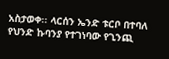አስታወቀ፡፡ ላርሰን ኤንድ ቱርቦ በተባለ የህንድ ኩባንያ የተገነባው የጊንጪ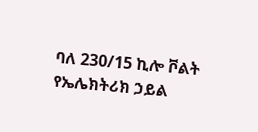ባለ 230/15 ኪሎ ቮልት የኤሌክትሪክ ኃይል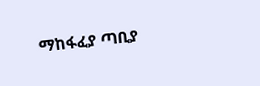ማከፋፈያ ጣቢያ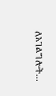ለአገልግሎት…